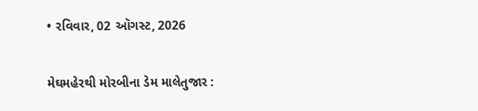• રવિવાર, 02 ઑગસ્ટ, 2026

મેઘમહેરથી મોરબીના ડેમ માલેતુજાર :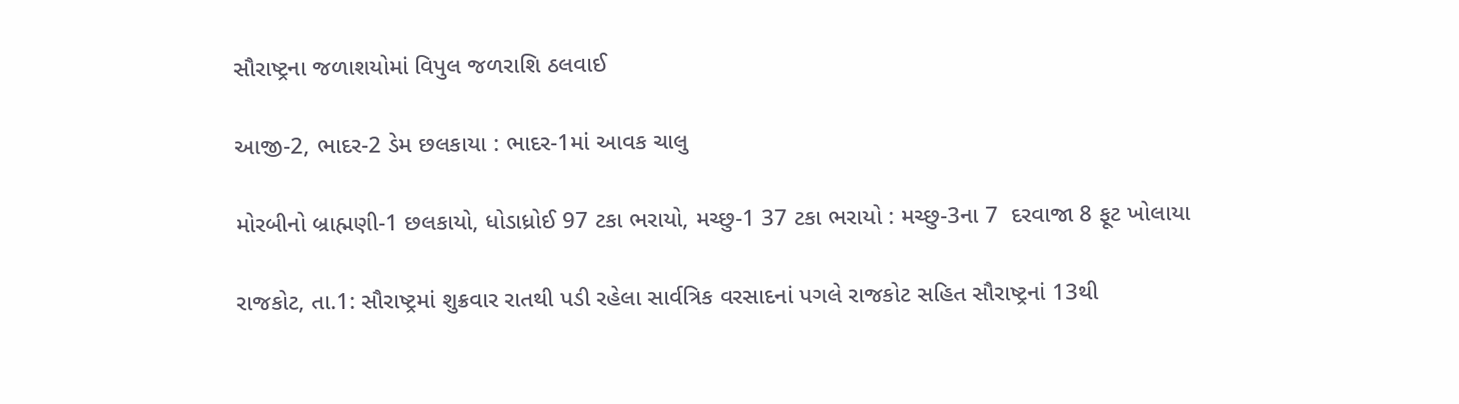સૌરાષ્ટ્રના જળાશયોમાં વિપુલ જળરાશિ ઠલવાઈ

આજી-2, ભાદર-2 ડેમ છલકાયા : ભાદર-1માં આવક ચાલુ

મોરબીનો બ્રાહ્મણી-1 છલકાયો, ધોડાધ્રોઈ 97 ટકા ભરાયો, મચ્છુ-1 37 ટકા ભરાયો : મચ્છુ-3ના 7  દરવાજા 8 ફૂટ ખોલાયા

રાજકોટ, તા.1: સૌરાષ્ટ્રમાં શુક્રવાર રાતથી પડી રહેલા સાર્વત્રિક વરસાદનાં પગલે રાજકોટ સહિત સૌરાષ્ટ્રનાં 13થી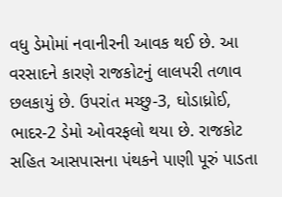વધુ ડેમોમાં નવાનીરની આવક થઈ છે. આ વરસાદને કારણે રાજકોટનું લાલપરી તળાવ છલકાયું છે. ઉપરાંત મચ્છુ-3, ઘોડાધ્રોઈ, ભાદર-2 ડેમો ઓવરફલો થયા છે. રાજકોટ સહિત આસપાસના પંથકને પાણી પૂરું પાડતા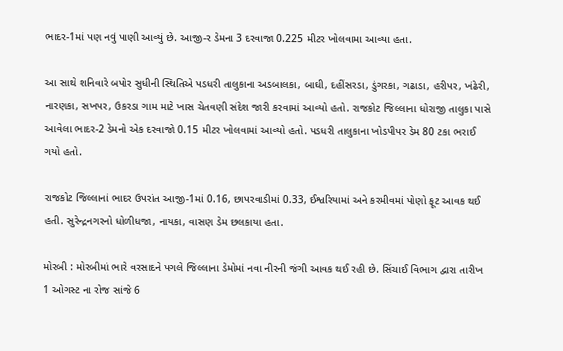ભાદર-1માં પણ નવું પાણી આવ્યું છે. આજી-ર ડેમના 3 દરવાજા 0.225 મીટર ખોલવામા આવ્યા હતા.

આ સાથે શનિવારે બપોર સુધીની સ્થિતિએ પડધરી તાલુકાના અડબાલકા, બાઘી, દહીંસરડા, ડુંગરકા, ગઢાડા, હરીપર, ખંઢેરી, નારણકા, સખપર, ઉકરડા ગામ માટે ખાસ ચેતવણી સંદેશ જારી કરવામાં આવ્યો હતો. રાજકોટ જિલ્લાના ધોરાજી તાલુકા પાસે આવેલા ભાદર-2 ડેમનો એક દરવાજો 0.15 મીટર ખોલવામાં આવ્યો હતો. પડધરી તાલુકાના ખોડપીપર ડેમ 80 ટકા ભરાઈ ગયો હતો.

રાજકોટ જિલ્લાનાં ભાદર ઉપરાંત આજી-1માં 0.16, છાપરવાડીમાં 0.33, ઈશ્વરિયામાં અને કરમીવમાં પોણો ફૂટ આવક થઈ હતી. સુરેન્દ્રનગરનો ધોળીધજા, નાયકા, વાસણ ડેમ છલકાયા હતા.

મોરબી : મોરબીમાં ભારે વરસાદને પગલે જિલ્લાના ડેમોમાં નવા નીરની જંગી આવક થઈ રહી છે. સિંચાઈ વિભાગ દ્વારા તારીખ 1 ઓગસ્ટ ના રોજ સાંજે 6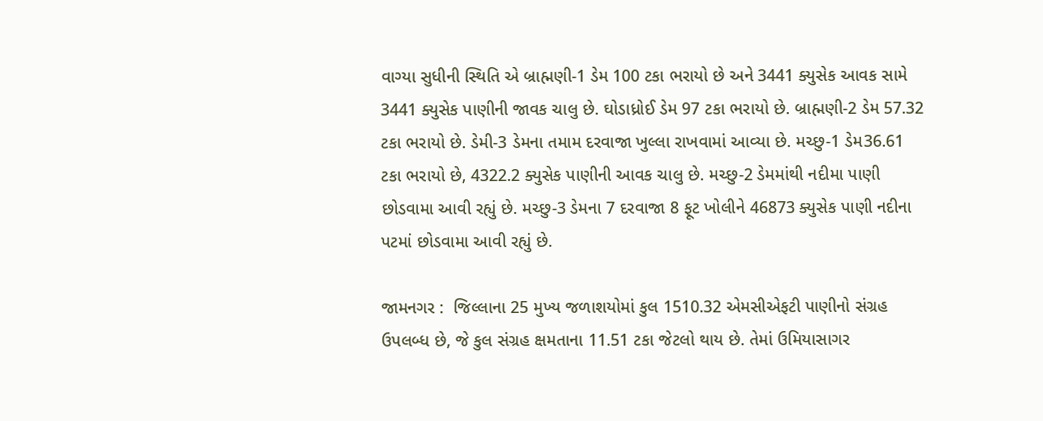વાગ્યા સુધીની સ્થિતિ એ બ્રાહ્મણી-1 ડેમ 100 ટકા ભરાયો છે અને 3441 ક્યુસેક આવક સામે 3441 ક્યુસેક પાણીની જાવક ચાલુ છે. ઘોડાધ્રોઈ ડેમ 97 ટકા ભરાયો છે. બ્રાહ્મણી-2 ડેમ 57.32 ટકા ભરાયો છે. ડેમી-3 ડેમના તમામ દરવાજા ખુલ્લા રાખવામાં આવ્યા છે. મચ્છુ-1 ડેમ36.61 ટકા ભરાયો છે, 4322.2 ક્યુસેક પાણીની આવક ચાલુ છે. મચ્છુ-2 ડેમમાંથી નદીમા પાણી છોડવામા આવી રહ્યું છે. મચ્છુ-3 ડેમના 7 દરવાજા 8 ફૂટ ખોલીને 46873 ક્યુસેક પાણી નદીના પટમાં છોડવામા આવી રહ્યું છે.

જામનગર :  જિલ્લાના 25 મુખ્ય જળાશયોમાં કુલ 1510.32 એમસીએફટી પાણીનો સંગ્રહ ઉપલબ્ધ છે, જે કુલ સંગ્રહ ક્ષમતાના 11.51 ટકા જેટલો થાય છે. તેમાં ઉમિયાસાગર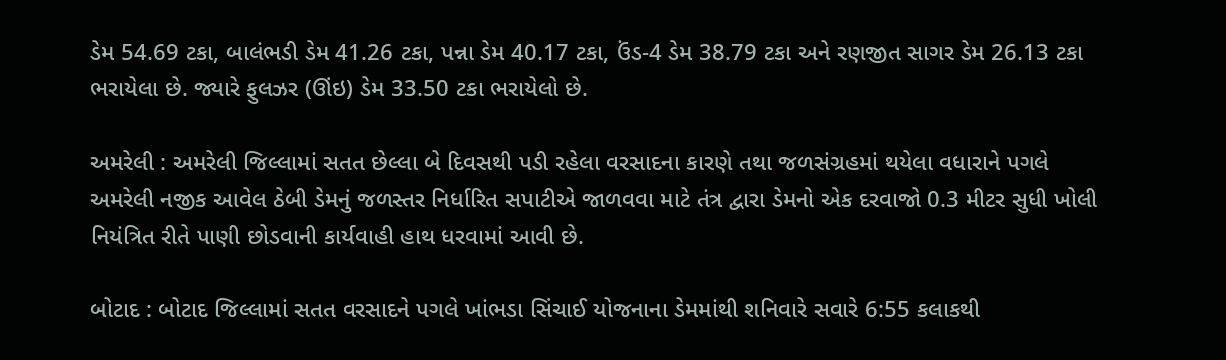ડેમ 54.69 ટકા, બાલંભડી ડેમ 41.26 ટકા, પન્ના ડેમ 40.17 ટકા, ઉંડ-4 ડેમ 38.79 ટકા અને રણજીત સાગર ડેમ 26.13 ટકા ભરાયેલા છે. જ્યારે ફુલઝર (ઊંઇ) ડેમ 33.50 ટકા ભરાયેલો છે.

અમરેલી : અમરેલી જિલ્લામાં સતત છેલ્લા બે દિવસથી પડી રહેલા વરસાદના કારણે તથા જળસંગ્રહમાં થયેલા વધારાને પગલે અમરેલી નજીક આવેલ ઠેબી ડેમનું જળસ્તર નિર્ધારિત સપાટીએ જાળવવા માટે તંત્ર દ્વારા ડેમનો એક દરવાજો 0.3 મીટર સુધી ખોલી નિયંત્રિત રીતે પાણી છોડવાની કાર્યવાહી હાથ ધરવામાં આવી છે.

બોટાદ : બોટાદ જિલ્લામાં સતત વરસાદને પગલે ખાંભડા સિંચાઈ યોજનાના ડેમમાંથી શનિવારે સવારે 6:55 કલાકથી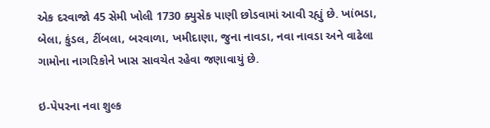એક દરવાજો 45 સેમી ખોલી 1730 ક્યુસેક પાણી છોડવામાં આવી રહ્યું છે. ખાંભડા, બેલા, કુંડલ, ટીંબલા, બરવાળા, ખમીદાણા, જુના નાવડા, નવા નાવડા અને વાઢેલા ગામોના નાગરિકોને ખાસ સાવચેત રહેવા જણાવાયું છે.

ઇ-પેપરના નવા શુલ્ક